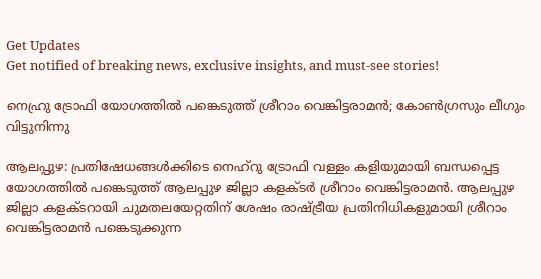Get Updates
Get notified of breaking news, exclusive insights, and must-see stories!

നെഹ്രു ട്രോഫി യോഗത്തില്‍ പങ്കെടുത്ത് ശ്രീറാം വെങ്കിട്ടരാമന്‍; കോണ്‍ഗ്രസും ലീഗും വിട്ടുനിന്നു

ആലപ്പുഴ: പ്രതിഷേധങ്ങള്‍ക്കിടെ നെഹ്‌റു ട്രോഫി വള്ളം കളിയുമായി ബന്ധപ്പെട്ട യോഗത്തില്‍ പങ്കെടുത്ത് ആലപ്പുഴ ജില്ലാ കളക്ടര്‍ ശ്രീറാം വെങ്കിട്ടരാമന്‍. ആലപ്പുഴ ജില്ലാ കളക്ടറായി ചുമതലയേറ്റതിന് ശേഷം രാഷ്ട്രീയ പ്രതിനിധികളുമായി ശ്രീറാം വെങ്കിട്ടരാമന്‍ പങ്കെടുക്കുന്ന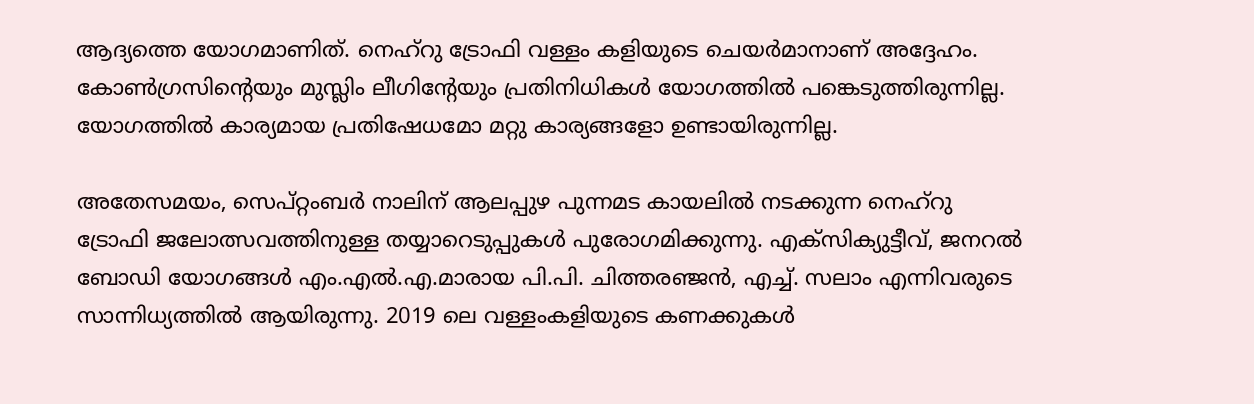ആദ്യത്തെ യോഗമാണിത്. നെഹ്‌റു ട്രോഫി വള്ളം കളിയുടെ ചെയര്‍മാനാണ് അദ്ദേഹം. കോണ്‍ഗ്രസിന്റെയും മുസ്ലിം ലീഗിന്റേയും പ്രതിനിധികള്‍ യോഗത്തില്‍ പങ്കെടുത്തിരുന്നില്ല. യോഗത്തില്‍ കാര്യമായ പ്രതിഷേധമോ മറ്റു കാര്യങ്ങളോ ഉണ്ടായിരുന്നില്ല.

അതേസമയം, സെപ്റ്റംബര്‍ നാലിന് ആലപ്പുഴ പുന്നമട കായലില്‍ നടക്കുന്ന നെഹ്‌റു ട്രോഫി ജലോത്സവത്തിനുള്ള തയ്യാറെടുപ്പുകള്‍ പുരോഗമിക്കുന്നു. എക്‌സിക്യുട്ടീവ്, ജനറല്‍ ബോഡി യോഗങ്ങള്‍ എം.എല്‍.എ.മാരായ പി.പി. ചിത്തരഞ്ജന്‍, എച്ച്. സലാം എന്നിവരുടെ സാന്നിധ്യത്തില്‍ ആയിരുന്നു. 2019 ലെ വള്ളംകളിയുടെ കണക്കുകള്‍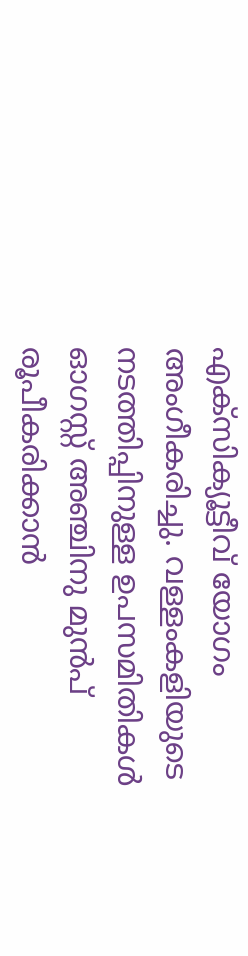എക്‌സിക്യൂട്ടീവ് യോഗം അംഗീകരിച്ചു. വള്ളംകളിയുടെ നടത്തിപ്പിനുള്ള ഉപസമിതികള്‍ ഓഗസ്റ്റ് അഞ്ചിനു മുന്‍പ് രൂപീകരിക്കാന്‍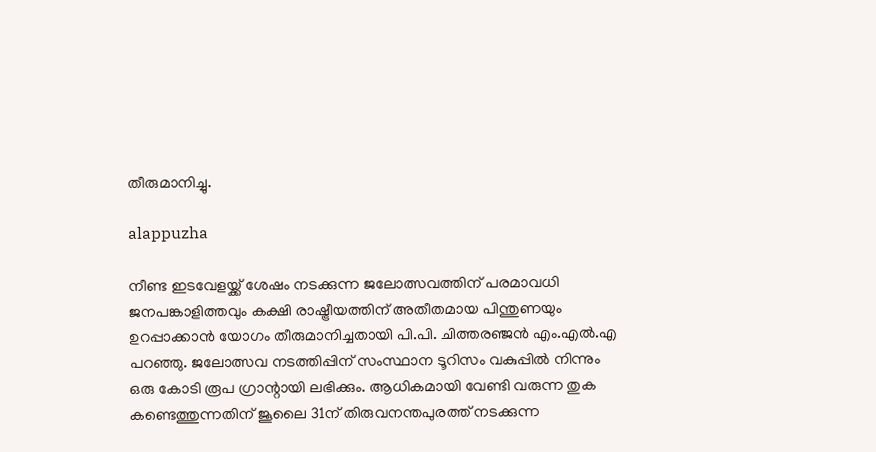തീരുമാനിച്ചു.

alappuzha

നീണ്ട ഇടവേളയ്ക്ക് ശേഷം നടക്കുന്ന ജലോത്സവത്തിന് പരമാവധി ജനപങ്കാളിത്തവും കക്ഷി രാഷ്ട്രീയത്തിന് അതീതമായ പിന്തുണയും ഉറപ്പാക്കാന്‍ യോഗം തീരുമാനിച്ചതായി പി.പി. ചിത്തരഞ്ജന്‍ എം.എല്‍.എ പറഞ്ഞു. ജലോത്സവ നടത്തിപ്പിന് സംസ്ഥാന ടൂറിസം വകുപ്പില്‍ നിന്നും ഒരു കോടി രൂപ ഗ്രാന്റായി ലഭിക്കും. ആധികമായി വേണ്ടി വരുന്ന തുക കണ്ടെത്തുന്നതിന് ജൂലൈ 31ന് തിരുവനന്തപുരത്ത് നടക്കുന്ന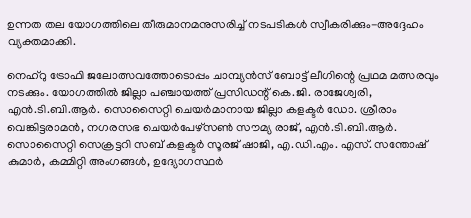ഉന്നത തല യോഗത്തിലെ തീരുമാനമനുസരിച്ച് നടപടികള്‍ സ്വീകരിക്കും-അദ്ദേഹം വ്യക്തമാക്കി.

നെഹ്റു ട്രോഫി ജലോത്സവത്തോടൊപ്പം ചാമ്പ്യന്‍സ് ബോട്ട് ലീഗിന്റെ പ്രഥമ മത്സരവും നടക്കും. യോഗത്തില്‍ ജില്ലാ പഞ്ചായത്ത് പ്രസിഡന്റ് കെ.ജി. രാജേശ്വരി, എന്‍.ടി.ബി.ആര്‍. സൊസൈറ്റി ചെയര്‍മാനായ ജില്ലാ കളക്ടര്‍ ഡോ. ശ്രീരാം വെങ്കിട്ടരാമന്‍, നഗരസഭ ചെയര്‍പേഴ്സണ്‍ സൗമ്യ രാജ്, എന്‍.ടി.ബി.ആര്‍. സൊസൈറ്റി സെക്രട്ടറി സബ് കളക്ടര്‍ സൂരജ് ഷാജി, എ.ഡി.എം. എസ്. സന്തോഷ് കുമാര്‍, കമ്മിറ്റി അംഗങ്ങള്‍, ഉദ്യോഗസ്ഥര്‍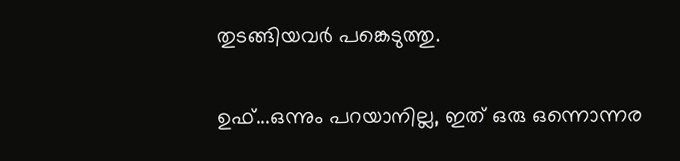തുടങ്ങിയവര്‍ പങ്കെടുത്തു.

ഉഫ്...ഒന്നും പറയാനില്ല, ഇത് ഒരു ഒന്നൊന്നര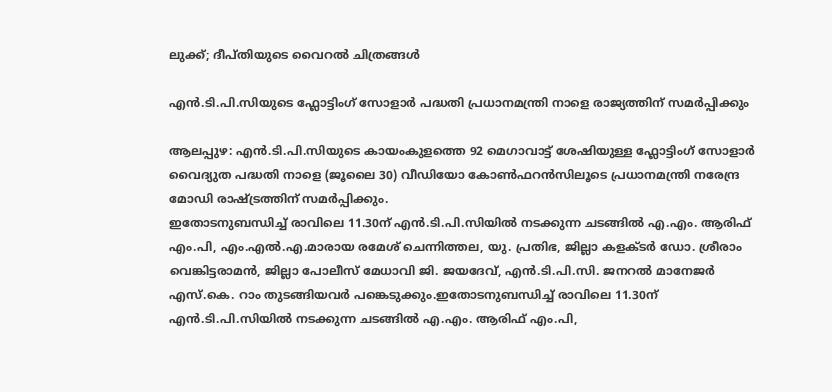ലുക്ക്; ദീപ്തിയുടെ വൈറല്‍ ചിത്രങ്ങള്‍

എന്‍.ടി.പി.സിയുടെ ഫ്ലോട്ടിംഗ് സോളാര്‍ പദ്ധതി പ്രധാനമന്ത്രി നാളെ രാജ്യത്തിന് സമര്‍പ്പിക്കും

ആലപ്പുഴ: എന്‍.ടി.പി.സിയുടെ കായംകുളത്തെ 92 മെഗാവാട്ട് ശേഷിയുള്ള ഫ്ലോട്ടിംഗ് സോളാര്‍ വൈദ്യുത പദ്ധതി നാളെ (ജൂലൈ 30) വീഡിയോ കോണ്‍ഫറന്‍സിലൂടെ പ്രധാനമന്ത്രി നരേന്ദ്ര മോഡി രാഷ്ട്രത്തിന് സമര്‍പ്പിക്കും.
ഇതോടനുബന്ധിച്ച് രാവിലെ 11.30ന് എന്‍.ടി.പി.സിയില്‍ നടക്കുന്ന ചടങ്ങില്‍ എ.എം. ആരിഫ് എം.പി, എം.എല്‍.എ.മാരായ രമേശ് ചെന്നിത്തല, യു. പ്രതിഭ, ജില്ലാ കളക്ടര്‍ ഡോ. ശ്രീരാം വെങ്കിട്ടരാമന്‍, ജില്ലാ പോലീസ് മേധാവി ജി. ജയദേവ്, എന്‍.ടി.പി.സി. ജനറല്‍ മാനേജര്‍ എസ്.കെ. റാം തുടങ്ങിയവര്‍ പങ്കെടുക്കും.ഇതോടനുബന്ധിച്ച് രാവിലെ 11.30ന് എന്‍.ടി.പി.സിയില്‍ നടക്കുന്ന ചടങ്ങില്‍ എ.എം. ആരിഫ് എം.പി,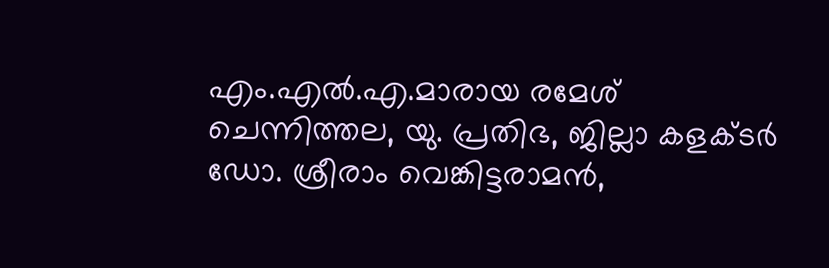എം.എല്‍.എ.മാരായ രമേശ് ചെന്നിത്തല, യു. പ്രതിഭ, ജില്ലാ കളക്ടര്‍ ഡോ. ശ്രീരാം വെങ്കിട്ടരാമന്‍,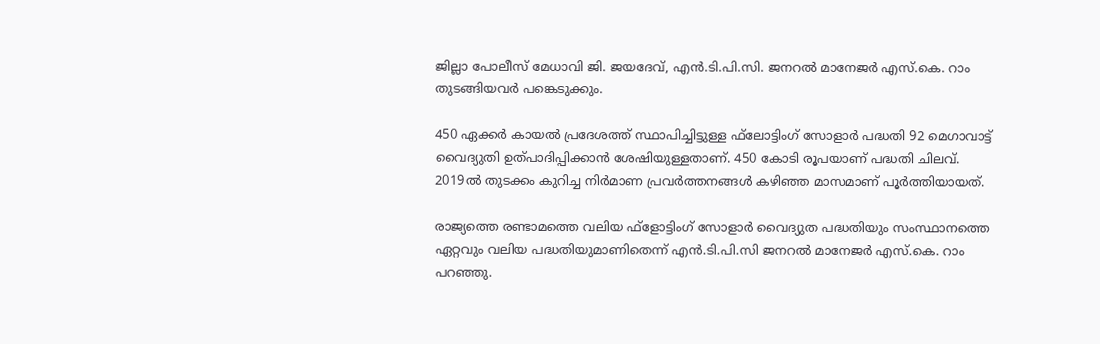ജില്ലാ പോലീസ് മേധാവി ജി. ജയദേവ്, എന്‍.ടി.പി.സി. ജനറല്‍ മാനേജര്‍ എസ്.കെ. റാം തുടങ്ങിയവര്‍ പങ്കെടുക്കും.

450 ഏക്കര്‍ കായല്‍ പ്രദേശത്ത് സ്ഥാപിച്ചിട്ടുള്ള ഫ്‌ലോട്ടിംഗ് സോളാര്‍ പദ്ധതി 92 മെഗാവാട്ട് വൈദ്യുതി ഉത്പാദിപ്പിക്കാന്‍ ശേഷിയുള്ളതാണ്. 450 കോടി രൂപയാണ് പദ്ധതി ചിലവ്. 2019ല്‍ തുടക്കം കുറിച്ച നിര്‍മാണ പ്രവര്‍ത്തനങ്ങള്‍ കഴിഞ്ഞ മാസമാണ് പൂര്‍ത്തിയായത്.

രാജ്യത്തെ രണ്ടാമത്തെ വലിയ ഫ്‌ളോട്ടിംഗ് സോളാര്‍ വൈദ്യുത പദ്ധതിയും സംസ്ഥാനത്തെ ഏറ്റവും വലിയ പദ്ധതിയുമാണിതെന്ന് എന്‍.ടി.പി.സി ജനറല്‍ മാനേജര്‍ എസ്.കെ. റാം പറഞ്ഞു.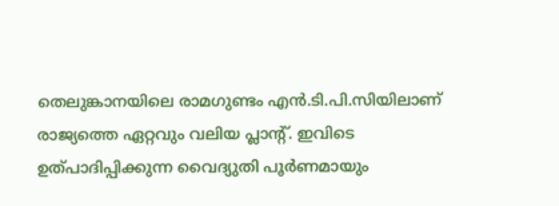തെലുങ്കാനയിലെ രാമഗുണ്ടം എന്‍.ടി.പി.സിയിലാണ് രാജ്യത്തെ ഏറ്റവും വലിയ പ്ലാന്റ്. ഇവിടെ ഉത്പാദിപ്പിക്കുന്ന വൈദ്യുതി പൂര്‍ണമായും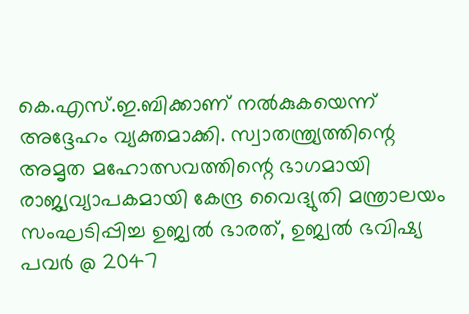കെ.എസ്.ഇ.ബിക്കാണ് നല്‍കുകയെന്ന് അദ്ദേഹം വ്യക്തമാക്കി. സ്വാതന്ത്ര്യത്തിന്റെ അമൃത മഹോത്സവത്തിന്റെ ഭാഗമായി രാജ്യവ്യാപകമായി കേന്ദ്ര വൈദ്യുതി മന്ത്രാലയം സംഘടിപ്പിച്ച ഉജ്വല്‍ ഭാരത്, ഉജ്വല്‍ ഭവിഷ്യ പവര്‍ @ 2047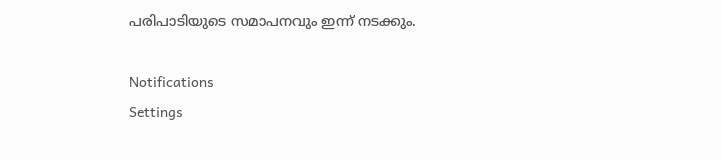പരിപാടിയുടെ സമാപനവും ഇന്ന് നടക്കും.

Notifications
Settings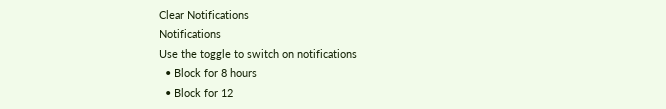Clear Notifications
Notifications
Use the toggle to switch on notifications
  • Block for 8 hours
  • Block for 12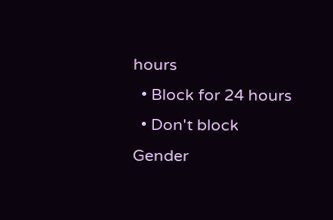hours
  • Block for 24 hours
  • Don't block
Gender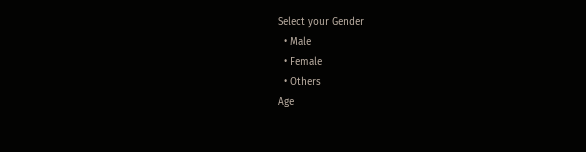Select your Gender
  • Male
  • Female
  • Others
Age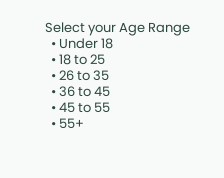Select your Age Range
  • Under 18
  • 18 to 25
  • 26 to 35
  • 36 to 45
  • 45 to 55
  • 55+